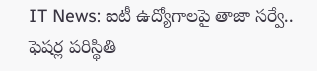IT News: ఐటీ ఉద్యోగాలపై తాజా సర్వే.. ఫెషర్ల పరిస్థితి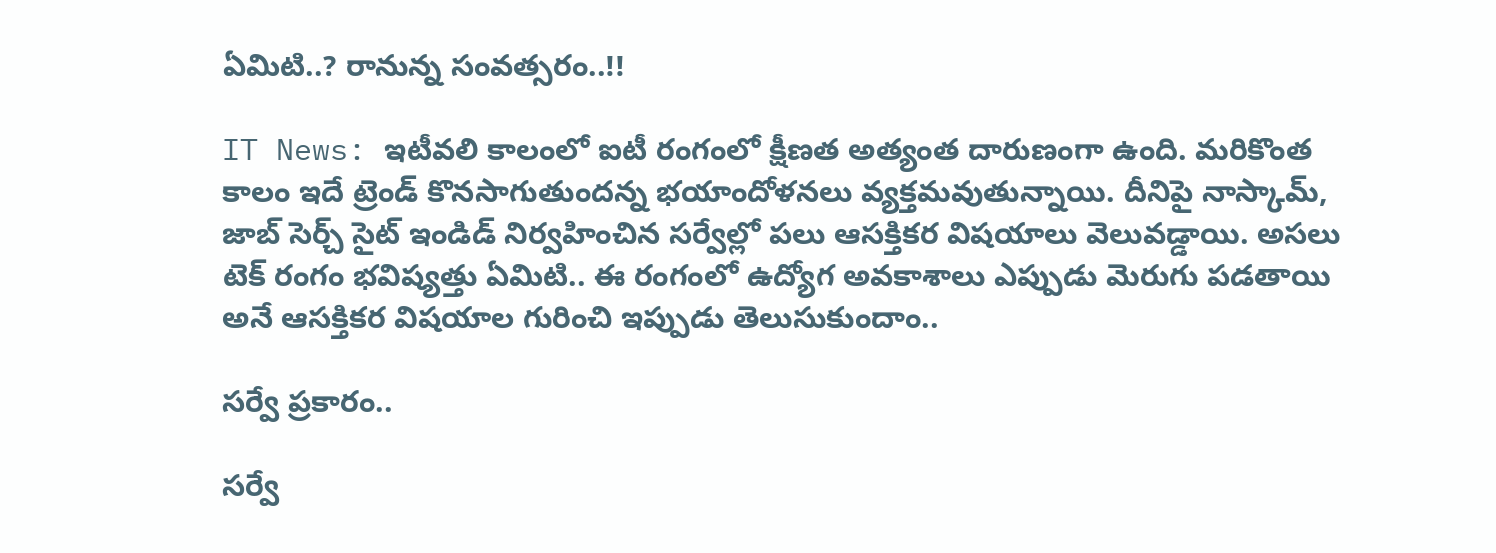ఏమిటి..? రానున్న సంవత్సరం..!!

IT News: ఇటీవలి కాలంలో ఐటీ రంగంలో క్షీణత అత్యంత దారుణంగా ఉంది. మరికొంత కాలం ఇదే ట్రెండ్ కొనసాగుతుందన్న భయాందోళనలు వ్యక్తమవుతున్నాయి. దీనిపై నాస్కామ్, జాబ్ సెర్చ్ సైట్ ఇండిడ్ నిర్వహించిన సర్వేల్లో పలు ఆసక్తికర విషయాలు వెలువడ్డాయి. అసలు టెక్ రంగం భవిష్యత్తు ఏమిటి.. ఈ రంగంలో ఉద్యోగ అవకాశాలు ఎప్పుడు మెరుగు పడతాయి అనే ఆసక్తికర విషయాల గురించి ఇప్పుడు తెలుసుకుందాం..

సర్వే ప్రకారం..

సర్వే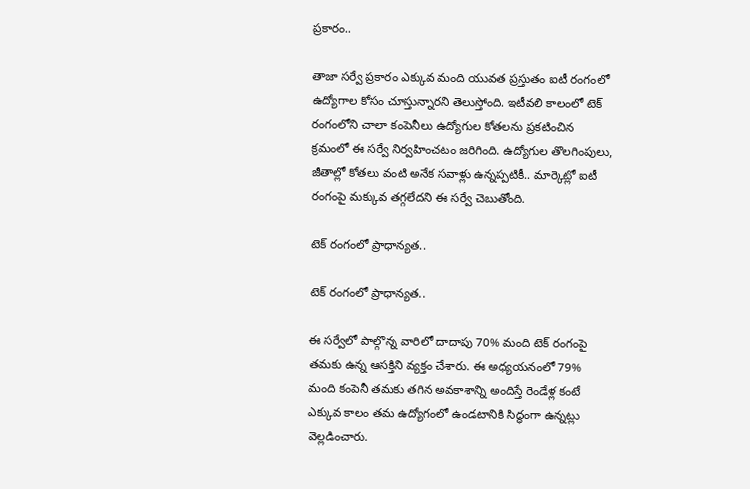ప్రకారం..

తాజా సర్వే ప్రకారం ఎక్కువ మంది యువత ప్రస్తుతం ఐటీ రంగంలో ఉద్యోగాల కోసం చూస్తున్నారని తెలుస్తోంది. ఇటీవలి కాలంలో టెక్ రంగంలోని చాలా కంపెనీలు ఉద్యోగుల కోతలను ప్రకటించిన క్రమంలో ఈ సర్వే నిర్వహించటం జరిగింది. ఉద్యోగుల తొలగింపులు, జీతాల్లో కోతలు వంటి అనేక సవాళ్లు ఉన్నప్పటికీ.. మార్కెట్లో ఐటీ రంగంపై మక్కువ తగ్గలేదని ఈ సర్వే చెబుతోంది.

టెక్ రంగంలో ప్రాధాన్యత..

టెక్ రంగంలో ప్రాధాన్యత..

ఈ సర్వేలో పాల్గొన్న వారిలో దాదాపు 70% మంది టెక్ రంగంపై తమకు ఉన్న ఆసక్తిని వ్యక్తం చేశారు. ఈ అధ్యయనంలో 79% మంది కంపెనీ తమకు తగిన అవకాశాన్ని అందిస్తే రెండేళ్ల కంటే ఎక్కువ కాలం తమ ఉద్యోగంలో ఉండటానికి సిద్ధంగా ఉన్నట్లు వెల్లడించారు.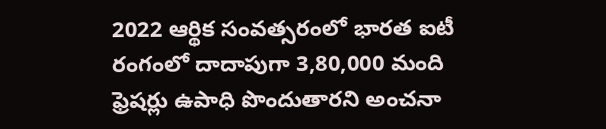2022 ఆర్థిక సంవత్సరంలో భారత ఐటీ రంగంలో దాదాపుగా 3,80,000 మంది ఫ్రెషర్లు ఉపాధి పొందుతారని అంచనా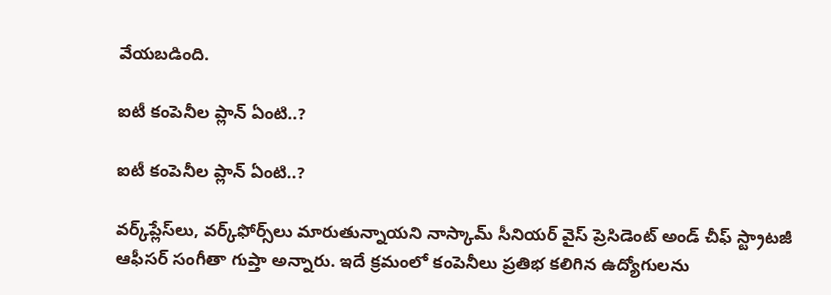వేయబడింది.

ఐటీ కంపెనీల ప్లాన్ ఏంటి..?

ఐటీ కంపెనీల ప్లాన్ ఏంటి..?

వర్క్‌ప్లేస్‌లు, వర్క్‌ఫోర్స్‌లు మారుతున్నాయని నాస్కామ్ సీనియర్ వైస్ ప్రెసిడెంట్ అండ్ చీఫ్ స్ట్రాటజీ ఆఫీసర్ సంగీతా గుప్తా అన్నారు. ఇదే క్రమంలో కంపెనీలు ప్రతిభ కలిగిన ఉద్యోగులను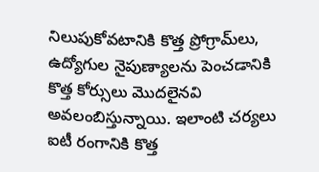నిలుపుకోవటానికి కొత్త ప్రోగ్రామ్‌లు, ఉద్యోగుల నైపుణ్యాలను పెంచడానికి కొత్త కోర్సులు మొదలైనవి అవలంబిస్తున్నాయి. ఇలాంటి చర్యలు ఐటీ రంగానికి కొత్త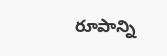రూపాన్ని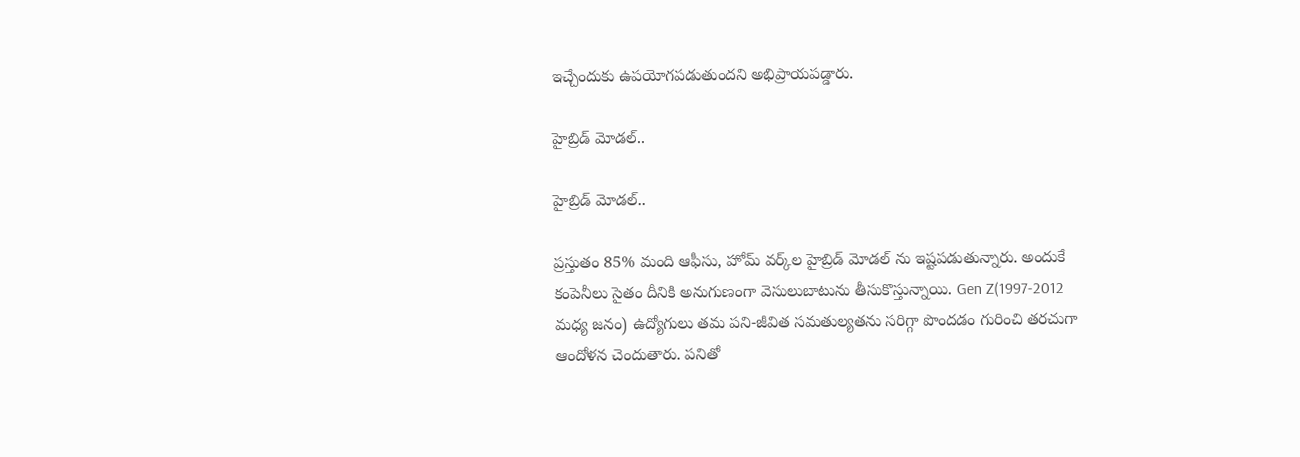ఇచ్చేందుకు ఉపయోగపడుతుందని అభిప్రాయపడ్డారు.

హైబ్రిడ్ మోడల్..

హైబ్రిడ్ మోడల్..

ప్రస్తుతం 85% మంది ఆఫీసు, హోమ్ వర్క్‌ల హైబ్రిడ్‌ మోడల్ ను ఇష్టపడుతున్నారు. అందుకే కంపెనీలు సైతం దీనికి అనుగుణంగా వెసులుబాటును తీసుకొస్తున్నాయి. Gen Z(1997-2012 మధ్య జనం) ఉద్యోగులు తమ పని-జీవిత సమతుల్యతను సరిగ్గా పొందడం గురించి తరచుగా ఆందోళన చెందుతారు. పనితో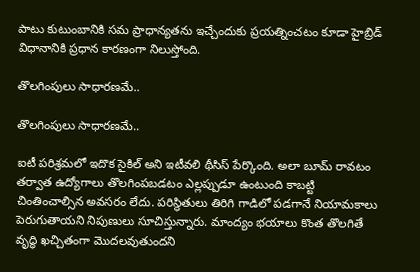పాటు కుటుంబానికి సమ ప్రాధాన్యతను ఇచ్చేందుకు ప్రయత్నించటం కూడా హైబ్రిడ్ విధానానికి ప్రధాన కారణంగా నిలుస్తోంది.

తొలగింపులు సాధారణమే..

తొలగింపులు సాధారణమే..

ఐటీ పరిశ్రమలో ఇదొక సైకిల్ అని ఇటీవలి థీసిస్ పేర్కొంది. అలా బూమ్ రావటం తర్వాత ఉద్యోగాలు తొలగింపబడటం ఎల్లప్పుడూ ఉంటుంది కాబట్టి చింతించాల్సిన అవసరం లేదు. పరిస్థితులు తిరిగి గాడిలో పడగానే నియామకాలు పెరుగుతాయని నిపుణులు సూచిస్తున్నారు. మాంద్యం భయాలు కొంత తొలగితే వృద్ధి ఖచ్చితంగా మెుదలవుతుందని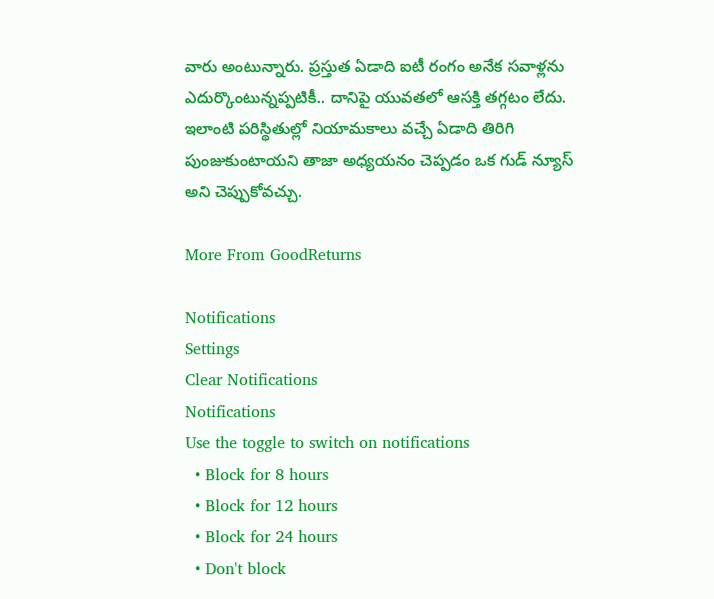వారు అంటున్నారు. ప్రస్తుత ఏడాది ఐటీ రంగం అనేక సవాళ్లను ఎదుర్కొంటున్నప్పటికీ.. దానిపై యువతలో ఆసక్తి తగ్గటం లేదు. ఇలాంటి పరిస్థితుల్లో నియామకాలు వచ్చే ఏడాది తిరిగి పుంజుకుంటాయని తాజా అధ్యయనం చెప్పడం ఒక గుడ్ న్యూస్ అని చెప్పుకోవచ్చు.

More From GoodReturns

Notifications
Settings
Clear Notifications
Notifications
Use the toggle to switch on notifications
  • Block for 8 hours
  • Block for 12 hours
  • Block for 24 hours
  • Don't block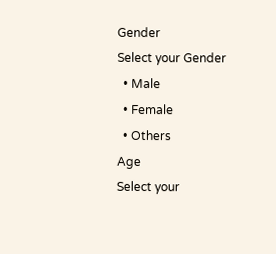Gender
Select your Gender
  • Male
  • Female
  • Others
Age
Select your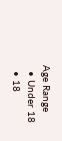Age Range
  • Under 18
  • 18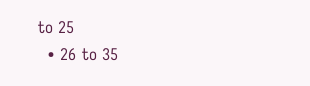to 25
  • 26 to 35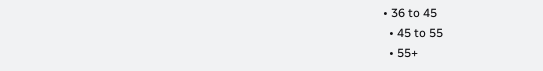• 36 to 45
  • 45 to 55
  • 55+